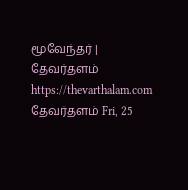மூவேந்தர் | தேவர்தளம் https://thevarthalam.com தேவர்தளம் Fri, 25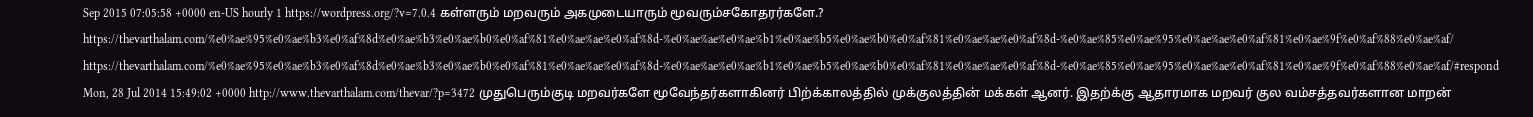Sep 2015 07:05:58 +0000 en-US hourly 1 https://wordpress.org/?v=7.0.4 கள்ளரும் மறவரும் அகமுடையாரும் மூவரும்சகோதரர்களே.? https://thevarthalam.com/%e0%ae%95%e0%ae%b3%e0%af%8d%e0%ae%b3%e0%ae%b0%e0%af%81%e0%ae%ae%e0%af%8d-%e0%ae%ae%e0%ae%b1%e0%ae%b5%e0%ae%b0%e0%af%81%e0%ae%ae%e0%af%8d-%e0%ae%85%e0%ae%95%e0%ae%ae%e0%af%81%e0%ae%9f%e0%af%88%e0%ae%af/ https://thevarthalam.com/%e0%ae%95%e0%ae%b3%e0%af%8d%e0%ae%b3%e0%ae%b0%e0%af%81%e0%ae%ae%e0%af%8d-%e0%ae%ae%e0%ae%b1%e0%ae%b5%e0%ae%b0%e0%af%81%e0%ae%ae%e0%af%8d-%e0%ae%85%e0%ae%95%e0%ae%ae%e0%af%81%e0%ae%9f%e0%af%88%e0%ae%af/#respond Mon, 28 Jul 2014 15:49:02 +0000 http://www.thevarthalam.com/thevar/?p=3472 முதுபெரும்குடி மறவர்களே மூவேந்தர்களாகினர் பிற்க்காலத்தில் முக்குலத்தின் மக்கள் ஆனர். இதற்க்கு ஆதாரமாக மறவர் குல வம்சத்தவர்களான மாறன்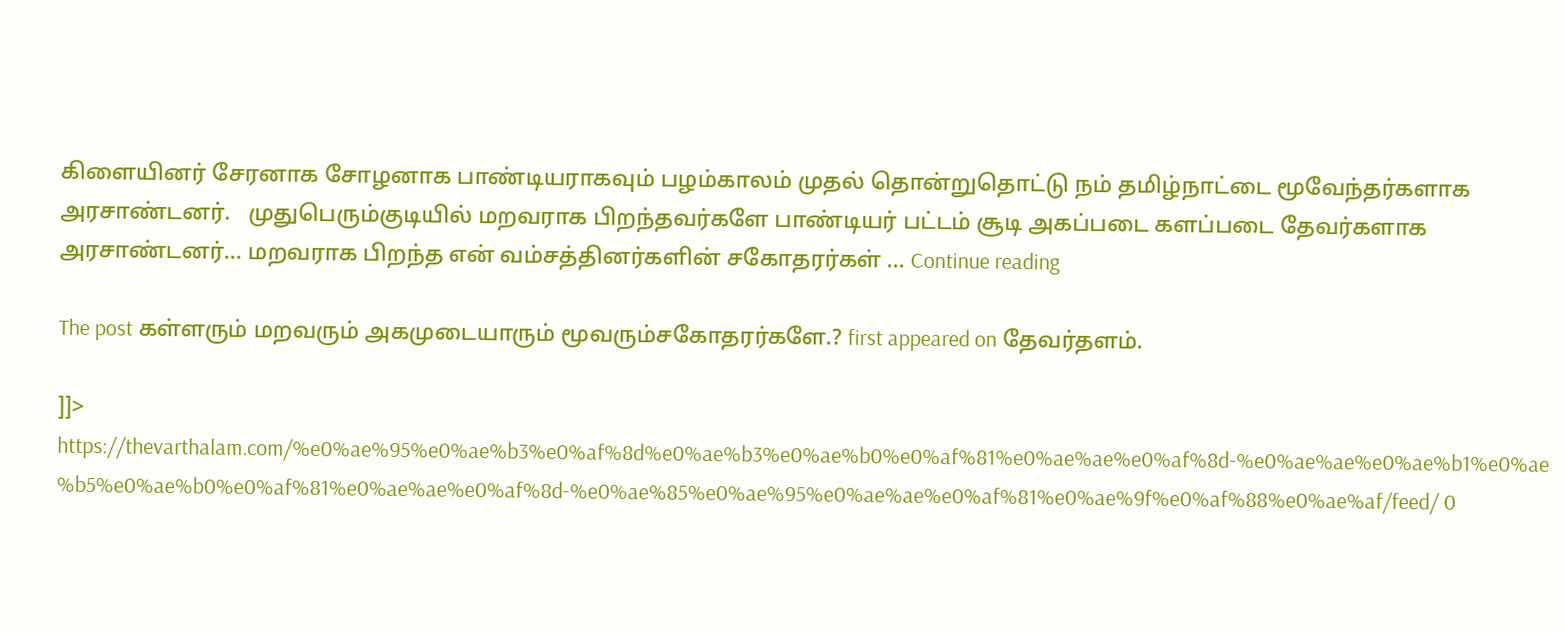கிளையினர் சேரனாக சோழனாக பாண்டியராகவும் பழம்காலம் முதல் தொன்றுதொட்டு நம் தமிழ்நாட்டை மூவேந்தர்களாக அரசாண்டனர்.   முதுபெரும்குடியில் மறவராக பிறந்தவர்களே பாண்டியர் பட்டம் சூடி அகப்படை களப்படை தேவர்களாக அரசாண்டனர்… மறவராக பிறந்த என் வம்சத்தினர்களின் சகோதரர்கள் … Continue reading

The post கள்ளரும் மறவரும் அகமுடையாரும் மூவரும்சகோதரர்களே.? first appeared on தேவர்தளம்.

]]>
https://thevarthalam.com/%e0%ae%95%e0%ae%b3%e0%af%8d%e0%ae%b3%e0%ae%b0%e0%af%81%e0%ae%ae%e0%af%8d-%e0%ae%ae%e0%ae%b1%e0%ae%b5%e0%ae%b0%e0%af%81%e0%ae%ae%e0%af%8d-%e0%ae%85%e0%ae%95%e0%ae%ae%e0%af%81%e0%ae%9f%e0%af%88%e0%ae%af/feed/ 0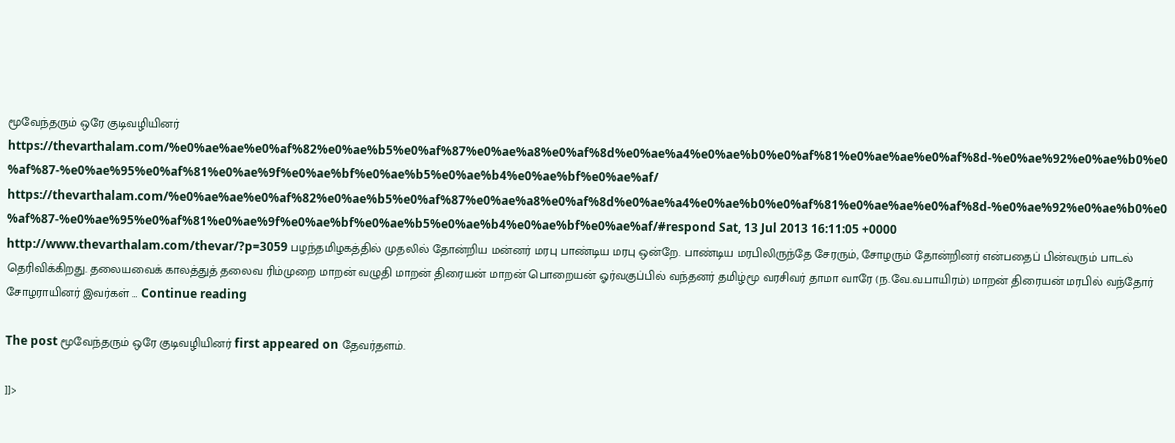மூவேந்தரும் ஒரே குடிவழியினர் https://thevarthalam.com/%e0%ae%ae%e0%af%82%e0%ae%b5%e0%af%87%e0%ae%a8%e0%af%8d%e0%ae%a4%e0%ae%b0%e0%af%81%e0%ae%ae%e0%af%8d-%e0%ae%92%e0%ae%b0%e0%af%87-%e0%ae%95%e0%af%81%e0%ae%9f%e0%ae%bf%e0%ae%b5%e0%ae%b4%e0%ae%bf%e0%ae%af/ https://thevarthalam.com/%e0%ae%ae%e0%af%82%e0%ae%b5%e0%af%87%e0%ae%a8%e0%af%8d%e0%ae%a4%e0%ae%b0%e0%af%81%e0%ae%ae%e0%af%8d-%e0%ae%92%e0%ae%b0%e0%af%87-%e0%ae%95%e0%af%81%e0%ae%9f%e0%ae%bf%e0%ae%b5%e0%ae%b4%e0%ae%bf%e0%ae%af/#respond Sat, 13 Jul 2013 16:11:05 +0000 http://www.thevarthalam.com/thevar/?p=3059 பழந்தமிழகத்தில் முதலில் தோன்றிய மன்னர் மரபு பாண்டிய மரபு ஒன்றே. பாண்டிய மரபிலிருந்தே சேரரும், சோழரும் தோன்றினர் என்பதைப் பின்வரும் பாடல் தெரிவிக்கிறது. தலையவைக் காலத்துத் தலைவ ரிம்முறை மாறன் வழுதி மாறன் திரையன் மாறன் பொறையன் ஓர்வகுப்பில் வந்தனர் தமிழ்மூ வரசிவர் தாமா வாரே (ந.வே.வ.பாயிரம்) மாறன் திரையன் மரபில் வந்தோர் சோழராயினர் இவர்கள் … Continue reading

The post மூவேந்தரும் ஒரே குடிவழியினர் first appeared on தேவர்தளம்.

]]>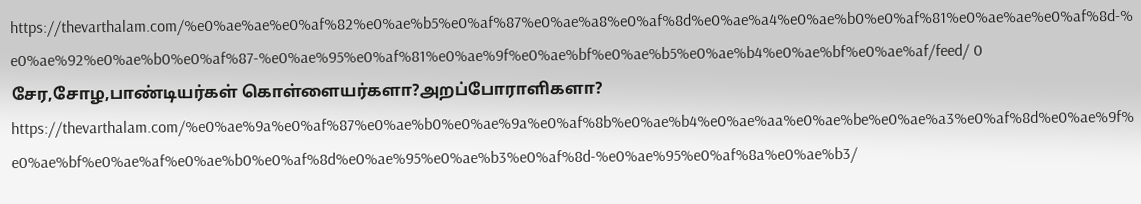https://thevarthalam.com/%e0%ae%ae%e0%af%82%e0%ae%b5%e0%af%87%e0%ae%a8%e0%af%8d%e0%ae%a4%e0%ae%b0%e0%af%81%e0%ae%ae%e0%af%8d-%e0%ae%92%e0%ae%b0%e0%af%87-%e0%ae%95%e0%af%81%e0%ae%9f%e0%ae%bf%e0%ae%b5%e0%ae%b4%e0%ae%bf%e0%ae%af/feed/ 0
சேர,சோழ,பாண்டியர்கள் கொள்ளையர்களா?அறப்போராளிகளா? https://thevarthalam.com/%e0%ae%9a%e0%af%87%e0%ae%b0%e0%ae%9a%e0%af%8b%e0%ae%b4%e0%ae%aa%e0%ae%be%e0%ae%a3%e0%af%8d%e0%ae%9f%e0%ae%bf%e0%ae%af%e0%ae%b0%e0%af%8d%e0%ae%95%e0%ae%b3%e0%af%8d-%e0%ae%95%e0%af%8a%e0%ae%b3/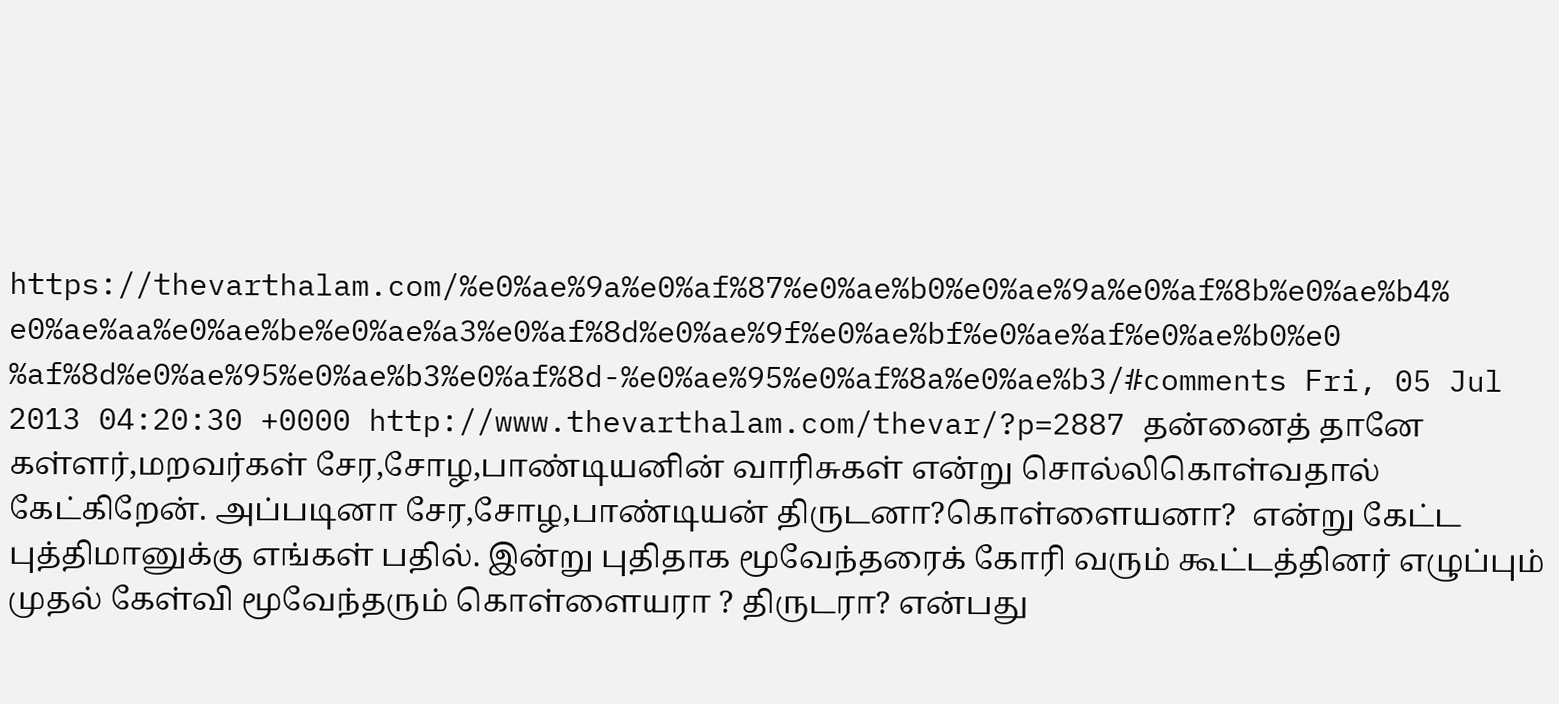https://thevarthalam.com/%e0%ae%9a%e0%af%87%e0%ae%b0%e0%ae%9a%e0%af%8b%e0%ae%b4%e0%ae%aa%e0%ae%be%e0%ae%a3%e0%af%8d%e0%ae%9f%e0%ae%bf%e0%ae%af%e0%ae%b0%e0%af%8d%e0%ae%95%e0%ae%b3%e0%af%8d-%e0%ae%95%e0%af%8a%e0%ae%b3/#comments Fri, 05 Jul 2013 04:20:30 +0000 http://www.thevarthalam.com/thevar/?p=2887 தன்னைத் தானே கள்ளர்,மறவர்கள் சேர,சோழ,பாண்டியனின் வாரிசுகள் என்று சொல்லிகொள்வதால் கேட்கிறேன். அப்படினா சேர,சோழ,பாண்டியன் திருடனா?கொள்ளையனா?  என்று கேட்ட புத்திமானுக்கு எங்கள் பதில். இன்று புதிதாக மூவேந்தரைக் கோரி வரும் கூட்டத்தினர் எழுப்பும் முதல் கேள்வி மூவேந்தரும் கொள்ளையரா ? திருடரா? என்பது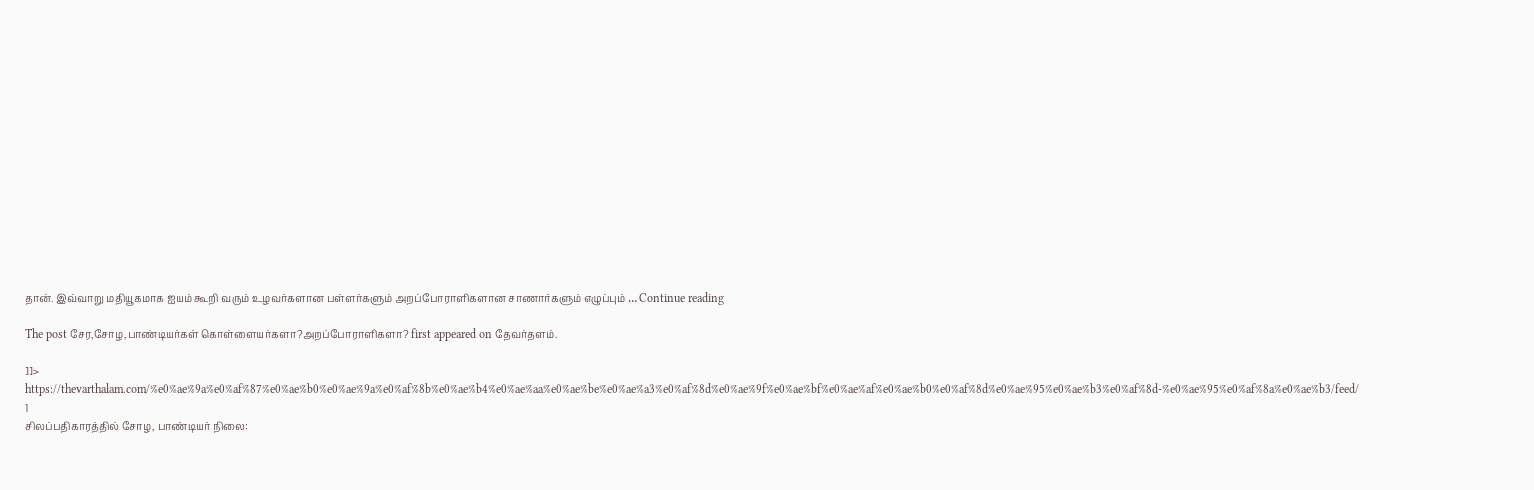தான். இவ்வாறு மதியூகமாக ஐயம் கூறி வரும் உழவர்களான பள்ளர்களும் அறப்போராளிகளான சாணார்களும் எழுப்பும் … Continue reading

The post சேர,சோழ,பாண்டியர்கள் கொள்ளையர்களா?அறப்போராளிகளா? first appeared on தேவர்தளம்.

]]>
https://thevarthalam.com/%e0%ae%9a%e0%af%87%e0%ae%b0%e0%ae%9a%e0%af%8b%e0%ae%b4%e0%ae%aa%e0%ae%be%e0%ae%a3%e0%af%8d%e0%ae%9f%e0%ae%bf%e0%ae%af%e0%ae%b0%e0%af%8d%e0%ae%95%e0%ae%b3%e0%af%8d-%e0%ae%95%e0%af%8a%e0%ae%b3/feed/ 1
சிலப்பதிகாரத்தில் சோழ, பாண்டியர் நிலை: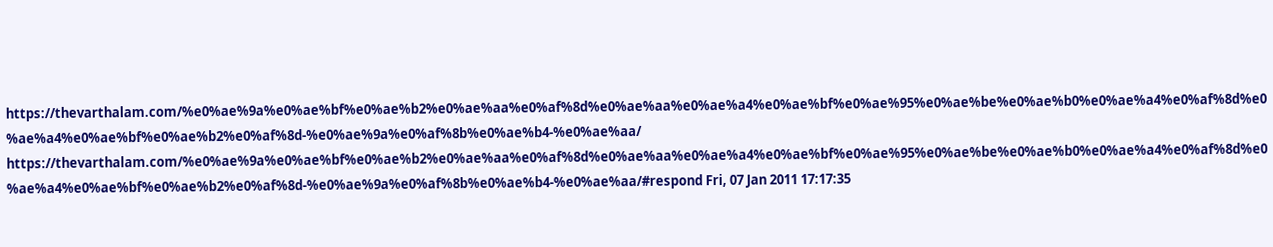https://thevarthalam.com/%e0%ae%9a%e0%ae%bf%e0%ae%b2%e0%ae%aa%e0%af%8d%e0%ae%aa%e0%ae%a4%e0%ae%bf%e0%ae%95%e0%ae%be%e0%ae%b0%e0%ae%a4%e0%af%8d%e0%ae%a4%e0%ae%bf%e0%ae%b2%e0%af%8d-%e0%ae%9a%e0%af%8b%e0%ae%b4-%e0%ae%aa/ https://thevarthalam.com/%e0%ae%9a%e0%ae%bf%e0%ae%b2%e0%ae%aa%e0%af%8d%e0%ae%aa%e0%ae%a4%e0%ae%bf%e0%ae%95%e0%ae%be%e0%ae%b0%e0%ae%a4%e0%af%8d%e0%ae%a4%e0%ae%bf%e0%ae%b2%e0%af%8d-%e0%ae%9a%e0%af%8b%e0%ae%b4-%e0%ae%aa/#respond Fri, 07 Jan 2011 17:17:35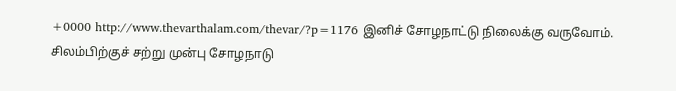+0000 http://www.thevarthalam.com/thevar/?p=1176 இனிச் சோழநாட்டு நிலைக்கு வருவோம். சிலம்பிற்குச் சற்று முன்பு சோழநாடு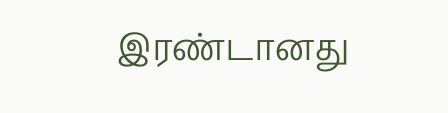இரண்டானது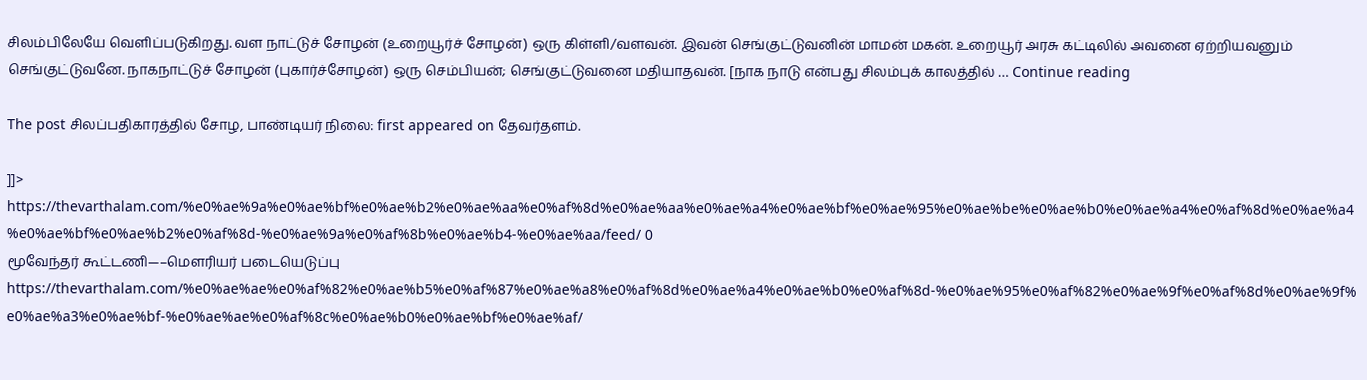சிலம்பிலேயே வெளிப்படுகிறது. வள நாட்டுச் சோழன் (உறையூர்ச் சோழன்) ஒரு கிள்ளி/வளவன். இவன் செங்குட்டுவனின் மாமன் மகன். உறையூர் அரசு கட்டிலில் அவனை ஏற்றியவனும் செங்குட்டுவனே. நாகநாட்டுச் சோழன் (புகார்ச்சோழன்) ஒரு செம்பியன்; செங்குட்டுவனை மதியாதவன். [நாக நாடு என்பது சிலம்புக் காலத்தில் … Continue reading

The post சிலப்பதிகாரத்தில் சோழ, பாண்டியர் நிலை: first appeared on தேவர்தளம்.

]]>
https://thevarthalam.com/%e0%ae%9a%e0%ae%bf%e0%ae%b2%e0%ae%aa%e0%af%8d%e0%ae%aa%e0%ae%a4%e0%ae%bf%e0%ae%95%e0%ae%be%e0%ae%b0%e0%ae%a4%e0%af%8d%e0%ae%a4%e0%ae%bf%e0%ae%b2%e0%af%8d-%e0%ae%9a%e0%af%8b%e0%ae%b4-%e0%ae%aa/feed/ 0
மூவேந்தர் கூட்டணி—–மௌரியர் படையெடுப்பு https://thevarthalam.com/%e0%ae%ae%e0%af%82%e0%ae%b5%e0%af%87%e0%ae%a8%e0%af%8d%e0%ae%a4%e0%ae%b0%e0%af%8d-%e0%ae%95%e0%af%82%e0%ae%9f%e0%af%8d%e0%ae%9f%e0%ae%a3%e0%ae%bf-%e0%ae%ae%e0%af%8c%e0%ae%b0%e0%ae%bf%e0%ae%af/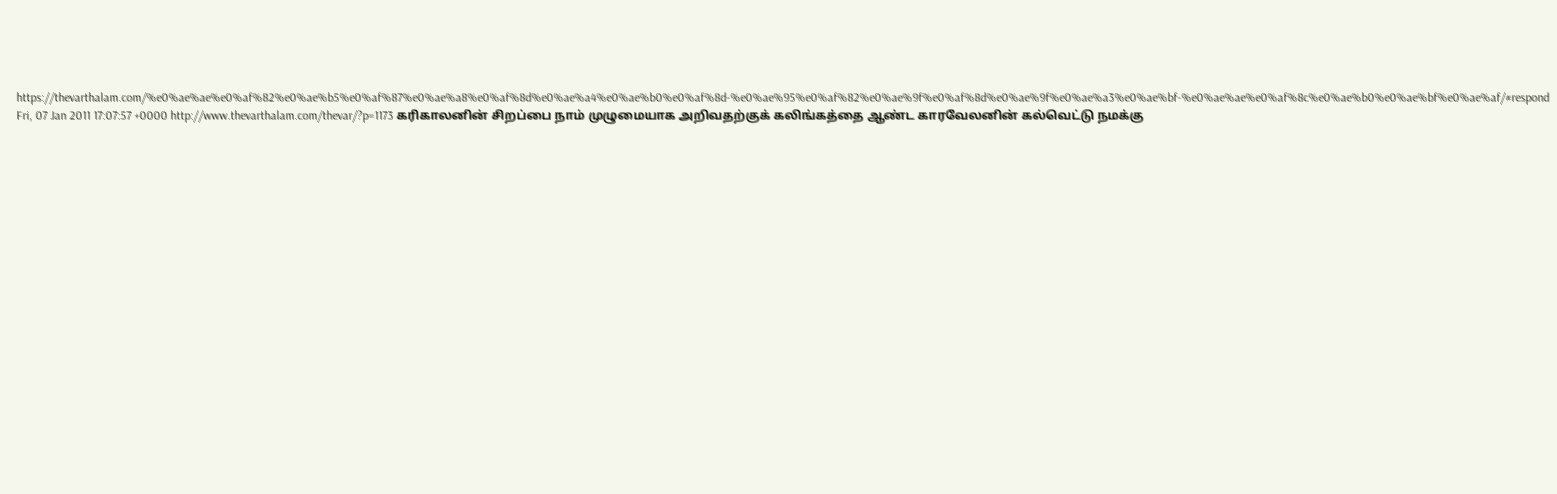https://thevarthalam.com/%e0%ae%ae%e0%af%82%e0%ae%b5%e0%af%87%e0%ae%a8%e0%af%8d%e0%ae%a4%e0%ae%b0%e0%af%8d-%e0%ae%95%e0%af%82%e0%ae%9f%e0%af%8d%e0%ae%9f%e0%ae%a3%e0%ae%bf-%e0%ae%ae%e0%af%8c%e0%ae%b0%e0%ae%bf%e0%ae%af/#respond Fri, 07 Jan 2011 17:07:57 +0000 http://www.thevarthalam.com/thevar/?p=1173 கரிகாலனின் சிறப்பை நாம் முழுமையாக அறிவதற்குக் கலிங்கத்தை ஆண்ட காரவேலனின் கல்வெட்டு நமக்கு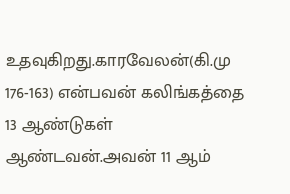உதவுகிறது.காரவேலன்(கி.மு 176-163) என்பவன் கலிங்கத்தை 13 ஆண்டுகள் ஆண்டவன்.அவன் 11 ஆம்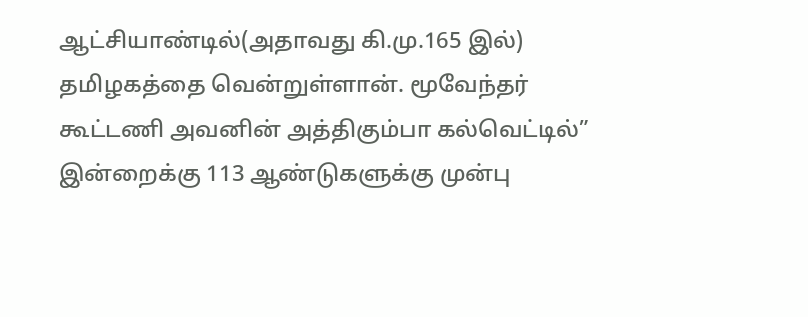ஆட்சியாண்டில்(அதாவது கி.மு.165 இல்) தமிழகத்தை வென்றுள்ளான். மூவேந்தர் கூட்டணி அவனின் அத்திகும்பா கல்வெட்டில்” இன்றைக்கு 113 ஆண்டுகளுக்கு முன்பு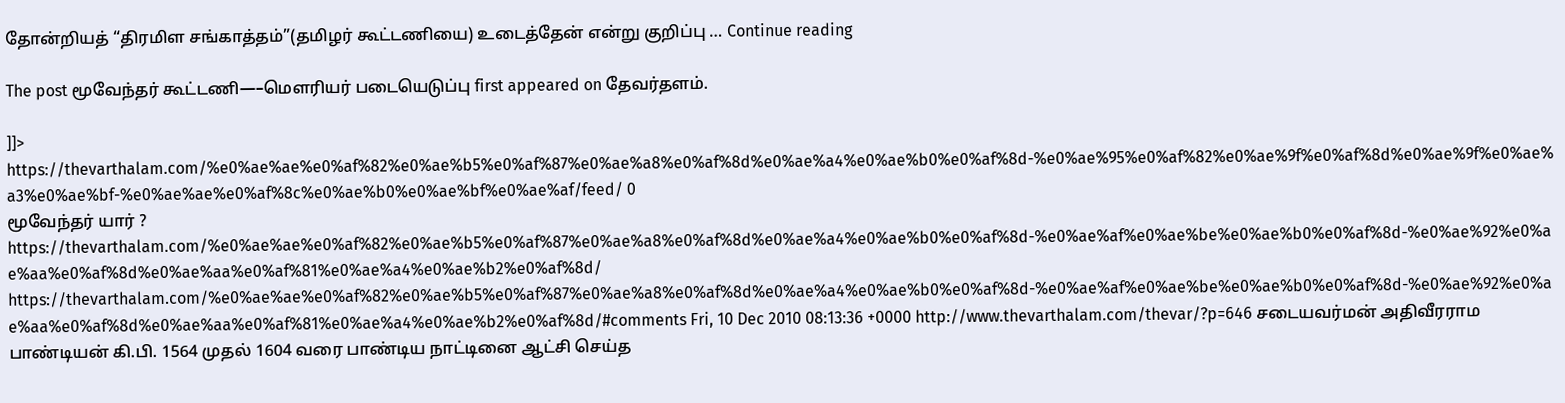தோன்றியத் “திரமிள சங்காத்தம்”(தமிழர் கூட்டணியை) உடைத்தேன் என்று குறிப்பு … Continue reading

The post மூவேந்தர் கூட்டணி—–மௌரியர் படையெடுப்பு first appeared on தேவர்தளம்.

]]>
https://thevarthalam.com/%e0%ae%ae%e0%af%82%e0%ae%b5%e0%af%87%e0%ae%a8%e0%af%8d%e0%ae%a4%e0%ae%b0%e0%af%8d-%e0%ae%95%e0%af%82%e0%ae%9f%e0%af%8d%e0%ae%9f%e0%ae%a3%e0%ae%bf-%e0%ae%ae%e0%af%8c%e0%ae%b0%e0%ae%bf%e0%ae%af/feed/ 0
மூவேந்தர் யார் ? https://thevarthalam.com/%e0%ae%ae%e0%af%82%e0%ae%b5%e0%af%87%e0%ae%a8%e0%af%8d%e0%ae%a4%e0%ae%b0%e0%af%8d-%e0%ae%af%e0%ae%be%e0%ae%b0%e0%af%8d-%e0%ae%92%e0%ae%aa%e0%af%8d%e0%ae%aa%e0%af%81%e0%ae%a4%e0%ae%b2%e0%af%8d/ https://thevarthalam.com/%e0%ae%ae%e0%af%82%e0%ae%b5%e0%af%87%e0%ae%a8%e0%af%8d%e0%ae%a4%e0%ae%b0%e0%af%8d-%e0%ae%af%e0%ae%be%e0%ae%b0%e0%af%8d-%e0%ae%92%e0%ae%aa%e0%af%8d%e0%ae%aa%e0%af%81%e0%ae%a4%e0%ae%b2%e0%af%8d/#comments Fri, 10 Dec 2010 08:13:36 +0000 http://www.thevarthalam.com/thevar/?p=646 சடையவர்மன் அதிவீரராம பாண்டியன் கி.பி. 1564 முதல் 1604 வரை பாண்டிய நாட்டினை ஆட்சி செய்த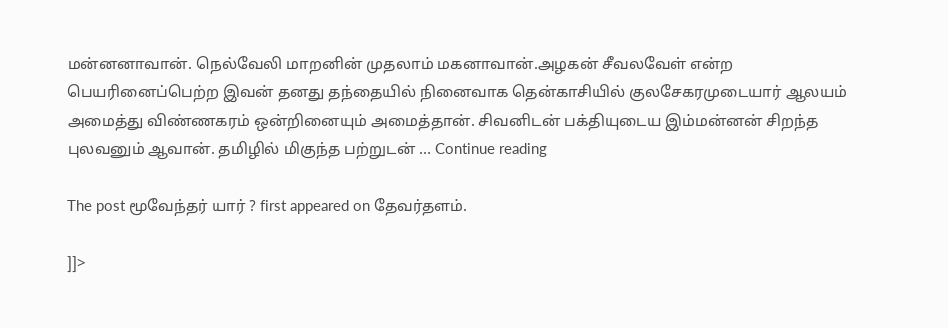மன்னனாவான். நெல்வேலி மாறனின் முதலாம் மகனாவான்.அழகன் சீவலவேள் என்ற பெயரினைப்பெற்ற இவன் தனது தந்தையில் நினைவாக தென்காசியில் குலசேகரமுடையார் ஆலயம் அமைத்து விண்ணகரம் ஒன்றினையும் அமைத்தான். சிவனிடன் பக்தியுடைய இம்மன்னன் சிறந்த புலவனும் ஆவான். தமிழில் மிகுந்த பற்றுடன் … Continue reading

The post மூவேந்தர் யார் ? first appeared on தேவர்தளம்.

]]>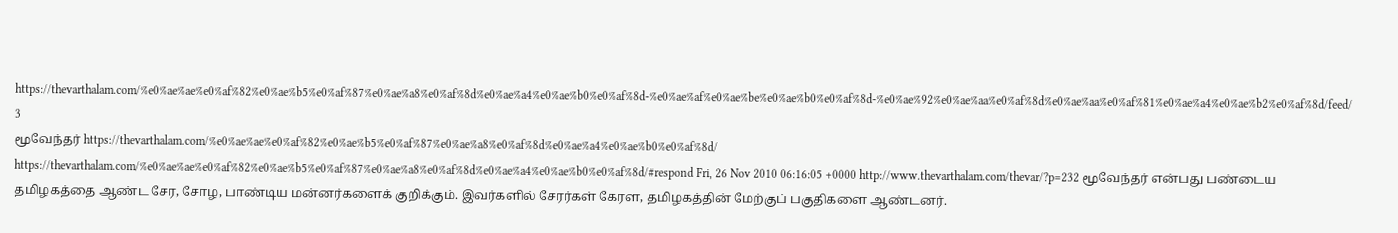https://thevarthalam.com/%e0%ae%ae%e0%af%82%e0%ae%b5%e0%af%87%e0%ae%a8%e0%af%8d%e0%ae%a4%e0%ae%b0%e0%af%8d-%e0%ae%af%e0%ae%be%e0%ae%b0%e0%af%8d-%e0%ae%92%e0%ae%aa%e0%af%8d%e0%ae%aa%e0%af%81%e0%ae%a4%e0%ae%b2%e0%af%8d/feed/ 3
மூவேந்தர் https://thevarthalam.com/%e0%ae%ae%e0%af%82%e0%ae%b5%e0%af%87%e0%ae%a8%e0%af%8d%e0%ae%a4%e0%ae%b0%e0%af%8d/ https://thevarthalam.com/%e0%ae%ae%e0%af%82%e0%ae%b5%e0%af%87%e0%ae%a8%e0%af%8d%e0%ae%a4%e0%ae%b0%e0%af%8d/#respond Fri, 26 Nov 2010 06:16:05 +0000 http://www.thevarthalam.com/thevar/?p=232 மூவேந்தர் என்பது பண்டைய தமிழகத்தை ஆண்ட சேர, சோழ, பாண்டிய மன்னர்களைக் குறிக்கும். இவர்களில் சேரர்கள் கேரள, தமிழகத்தின் மேற்குப் பகுதிகளை ஆண்டனர்.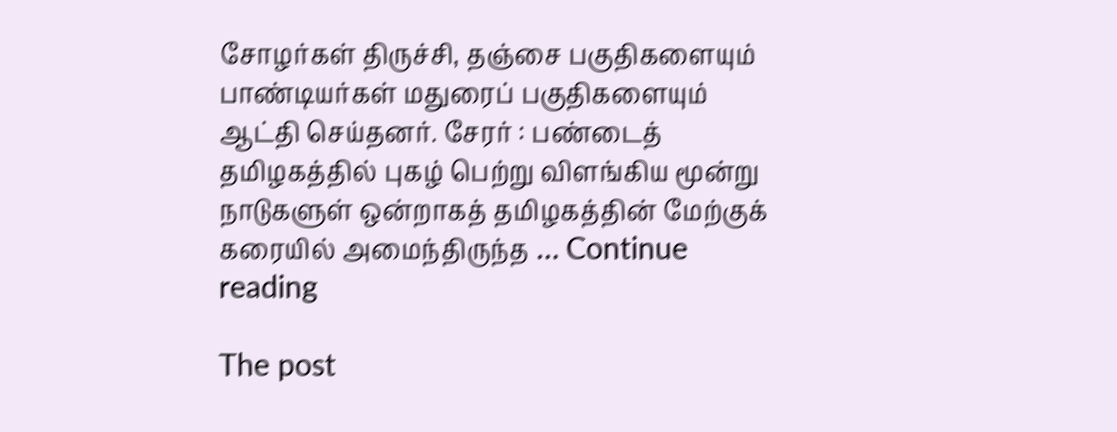சோழர்கள் திருச்சி, தஞ்சை பகுதிகளையும் பாண்டியர்கள் மதுரைப் பகுதிகளையும் ஆட்தி செய்தனர். சேரர் : பண்டைத் தமிழகத்தில் புகழ் பெற்று விளங்கிய மூன்று நாடுகளுள் ஒன்றாகத் தமிழகத்தின் மேற்குக் கரையில் அமைந்திருந்த … Continue reading

The post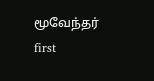மூவேந்தர் first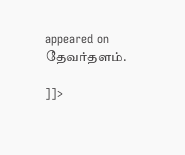appeared on தேவர்தளம்.

]]>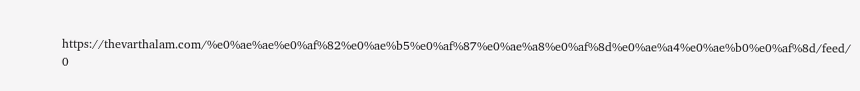https://thevarthalam.com/%e0%ae%ae%e0%af%82%e0%ae%b5%e0%af%87%e0%ae%a8%e0%af%8d%e0%ae%a4%e0%ae%b0%e0%af%8d/feed/ 0